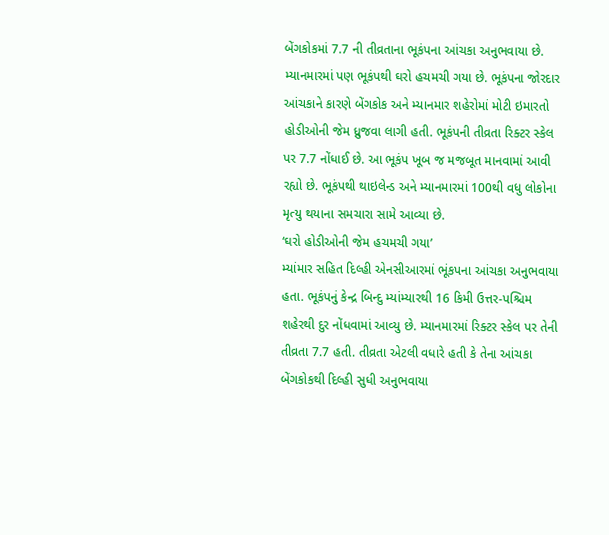બેંગકોકમાં 7.7 ની તીવ્રતાના ભૂકંપના આંચકા અનુભવાયા છે. મ્યાનમારમાં પણ ભૂકંપથી ઘરો હચમચી ગયા છે. ભૂકંપના જોરદાર આંચકાને કારણે બેંગકોક અને મ્યાનમાર શહેરોમાં મોટી ઇમારતો હોડીઓની જેમ ધ્રુજવા લાગી હતી. ભૂકંપની તીવ્રતા રિક્ટર સ્કેલ પર 7.7 નોંધાઈ છે. આ ભૂકંપ ખૂબ જ મજબૂત માનવામાં આવી રહ્યો છે. ભૂકંપથી થાઇલેન્ડ અને મ્યાનમારમાં 100થી વધુ લોકોના મૃત્યુ થયાના સમચારા સામે આવ્યા છે.
‘ઘરો હોડીઓની જેમ હચમચી ગયા’
મ્યાંમાર સહિત દિલ્હી એનસીઆરમાં ભૂંકપના આંચકા અનુભવાયા હતા. ભૂકંપનું કેન્દ્ર બિન્દુ મ્યાંમ્યારથી 16 કિમી ઉત્તર-પશ્ચિમ શહેરથી દુર નોંધવામાં આવ્યુ છે. મ્યાનમારમાં રિક્ટર સ્કેલ પર તેની તીવ્રતા 7.7 હતી. તીવ્રતા એટલી વધારે હતી કે તેના આંચકા બેંગકોકથી દિલ્હી સુધી અનુભવાયા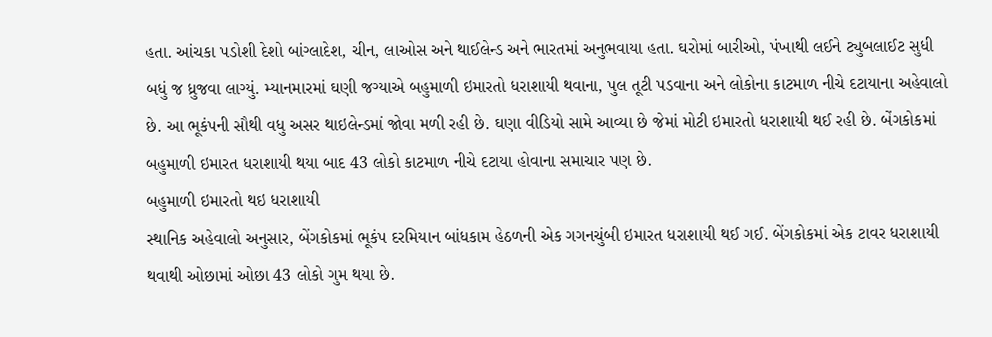હતા. આંચકા પડોશી દેશો બાંગ્લાદેશ, ચીન, લાઓસ અને થાઈલેન્ડ અને ભારતમાં અનુભવાયા હતા. ઘરોમાં બારીઓ, પંખાથી લઈને ટ્યુબલાઈટ સુધી બધું જ ધ્રુજવા લાગ્યું. મ્યાનમારમાં ઘણી જગ્યાએ બહુમાળી ઇમારતો ધરાશાયી થવાના, પુલ તૂટી પડવાના અને લોકોના કાટમાળ નીચે દટાયાના અહેવાલો છે. આ ભૂકંપની સૌથી વધુ અસર થાઇલેન્ડમાં જોવા મળી રહી છે. ઘણા વીડિયો સામે આવ્યા છે જેમાં મોટી ઇમારતો ધરાશાયી થઈ રહી છે. બેંગકોકમાં બહુમાળી ઇમારત ધરાશાયી થયા બાદ 43 લોકો કાટમાળ નીચે દટાયા હોવાના સમાચાર પણ છે.
બહુમાળી ઇમારતો થઇ ધરાશાયી
સ્થાનિક અહેવાલો અનુસાર, બેંગકોકમાં ભૂકંપ દરમિયાન બાંધકામ હેઠળની એક ગગનચુંબી ઇમારત ધરાશાયી થઈ ગઈ. બેંગકોકમાં એક ટાવર ધરાશાયી થવાથી ઓછામાં ઓછા 43 લોકો ગુમ થયા છે.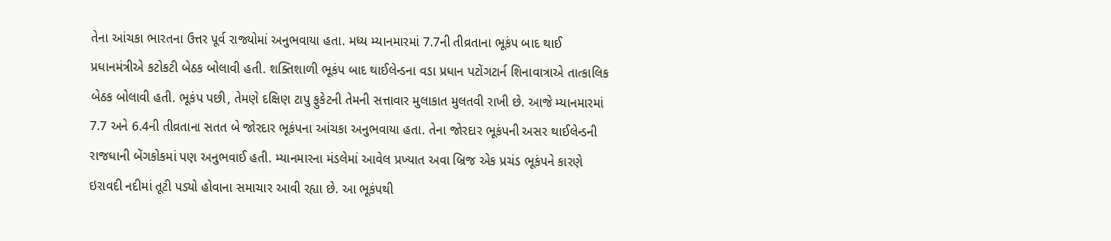તેના આંચકા ભારતના ઉત્તર પૂર્વ રાજ્યોમાં અનુભવાયા હતા. મધ્ય મ્યાનમારમાં 7.7ની તીવ્રતાના ભૂકંપ બાદ થાઈ પ્રધાનમંત્રીએ કટોકટી બેઠક બોલાવી હતી. શક્તિશાળી ભૂકંપ બાદ થાઈલેન્ડના વડા પ્રધાન પટોંગટાર્ન શિનાવાત્રાએ તાત્કાલિક બેઠક બોલાવી હતી. ભૂકંપ પછી, તેમણે દક્ષિણ ટાપુ ફુકેટની તેમની સત્તાવાર મુલાકાત મુલતવી રાખી છે. આજે મ્યાનમારમાં 7.7 અને 6.4ની તીવ્રતાના સતત બે જોરદાર ભૂકંપના આંચકા અનુભવાયા હતા. તેના જોરદાર ભૂકંપની અસર થાઈલેન્ડની રાજધાની બેંગકોકમાં પણ અનુભવાઈ હતી. મ્યાનમારના મંડલેમાં આવેલ પ્રખ્યાત અવા બ્રિજ એક પ્રચંડ ભૂકંપને કારણે ઇરાવદી નદીમાં તૂટી પડ્યો હોવાના સમાચાર આવી રહ્યા છે. આ ભૂકંપથી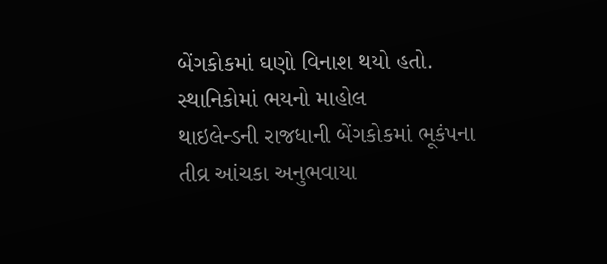બેંગકોકમાં ઘણો વિનાશ થયો હતો.
સ્થાનિકોમાં ભયનો માહોલ
થાઇલેન્ડની રાજધાની બેંગકોકમાં ભૂકંપના તીવ્ર આંચકા અનુભવાયા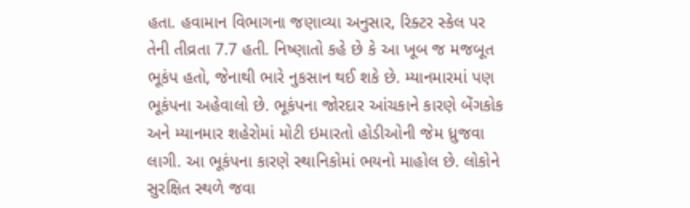હતા. હવામાન વિભાગના જણાવ્યા અનુસાર, રિક્ટર સ્કેલ પર તેની તીવ્રતા 7.7 હતી. નિષ્ણાતો કહે છે કે આ ખૂબ જ મજબૂત ભૂકંપ હતો, જેનાથી ભારે નુકસાન થઈ શકે છે. મ્યાનમારમાં પણ ભૂકંપના અહેવાલો છે. ભૂકંપના જોરદાર આંચકાને કારણે બેંગકોક અને મ્યાનમાર શહેરોમાં મોટી ઇમારતો હોડીઓની જેમ ધ્રુજવા લાગી. આ ભૂકંપના કારણે સ્થાનિકોમાં ભયનો માહોલ છે. લોકોને સુરક્ષિત સ્થળે જવા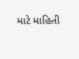માટે માહિતી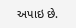અપાઇ છે.